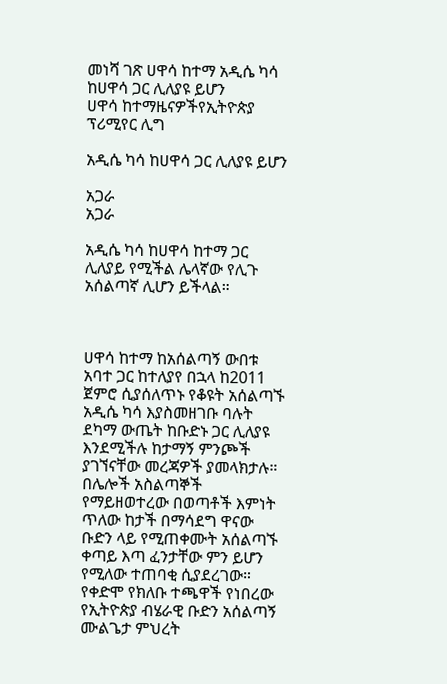መነሻ ገጽ ሀዋሳ ከተማ አዲሴ ካሳ ከሀዋሳ ጋር ሊለያዩ ይሆን
ሀዋሳ ከተማዜናዎችየኢትዮጵያ ፕሪሚየር ሊግ

አዲሴ ካሳ ከሀዋሳ ጋር ሊለያዩ ይሆን

አጋራ
አጋራ

አዲሴ ካሳ ከሀዋሳ ከተማ ጋር ሊለያይ የሚችል ሌላኛው የሊጉ አሰልጣኛ ሊሆን ይችላል።



ሀዋሳ ከተማ ከአሰልጣኝ ውበቱ አባተ ጋር ከተለያየ በኋላ ከ2011 ጀምሮ ሲያሰለጥኑ የቆዩት አሰልጣኙ አዲሴ ካሳ እያስመዘገቡ ባሉት ደካማ ውጤት ከቡድኑ ጋር ሊለያዩ እንደሚችሉ ከታማኝ ምንጮች ያገኘናቸው መረጃዎች ያመላክታሉ። በሌሎች አስልጣኞች የማይዘወተረው በወጣቶች እምነት ጥለው ከታች በማሳደግ ዋናው ቡድን ላይ የሚጠቀሙት አሰልጣኙ ቀጣይ እጣ ፈንታቸው ምን ይሆን የሚለው ተጠባቂ ሲያደረገው። የቀድሞ የክለቡ ተጫዋች የነበረው የኢትዮጵያ ብሄራዊ ቡድን አሰልጣኝ ሙልጌታ ምህረት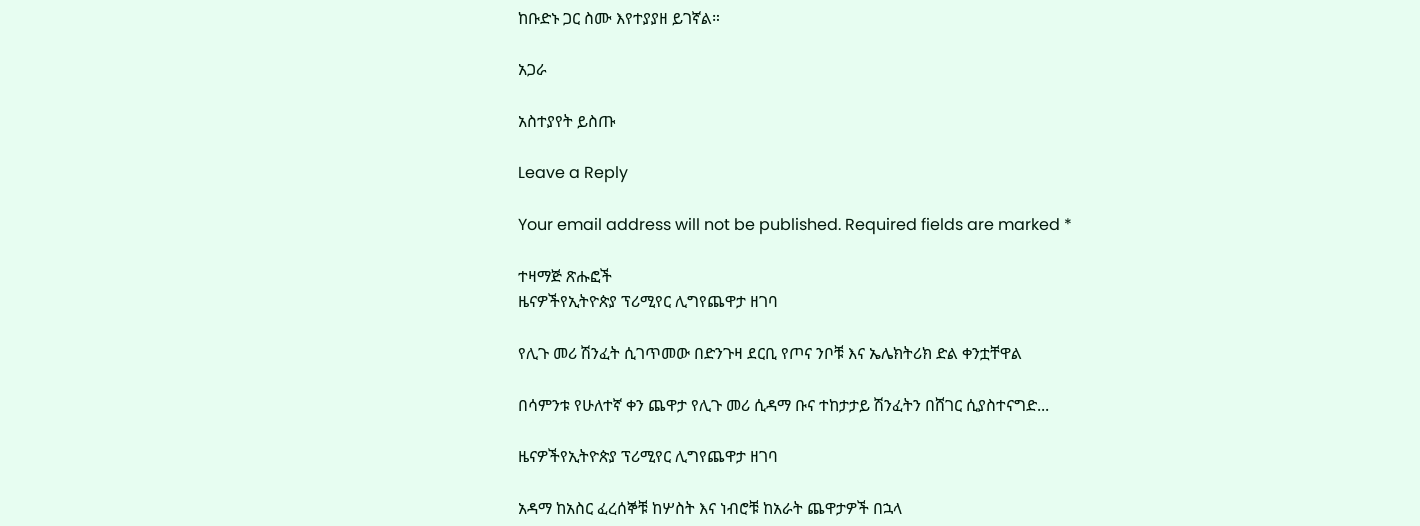ከቡድኑ ጋር ስሙ እየተያያዘ ይገኛል።

አጋራ

አስተያየት ይስጡ

Leave a Reply

Your email address will not be published. Required fields are marked *

ተዛማጅ ጽሑፎች
ዜናዎችየኢትዮጵያ ፕሪሚየር ሊግየጨዋታ ዘገባ

የሊጉ መሪ ሽንፈት ሲገጥመው በድንጉዛ ደርቢ የጦና ንቦቹ እና ኤሌክትሪክ ድል ቀንቷቸዋል

በሳምንቱ የሁለተኛ ቀን ጨዋታ የሊጉ መሪ ሲዳማ ቡና ተከታታይ ሽንፈትን በሸገር ሲያስተናግድ...

ዜናዎችየኢትዮጵያ ፕሪሚየር ሊግየጨዋታ ዘገባ

አዳማ ከአስር ፈረሰኞቹ ከሦስት እና ነብሮቹ ከአራት ጨዋታዎች በኋላ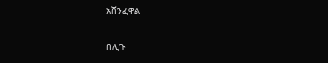አሸንፈዋል

በሊጉ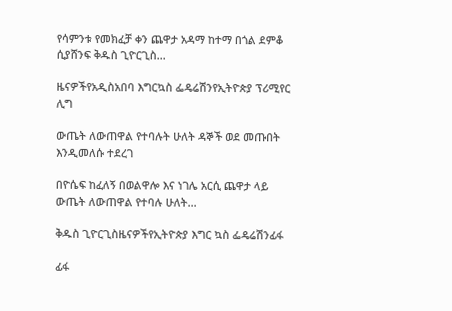የሳምንቱ የመክፈቻ ቀን ጨዋታ አዳማ ከተማ በጎል ደምቆ ሲያሸንፍ ቅዱስ ጊዮርጊስ...

ዜናዎችየአዲስአበባ እግርኳስ ፌዴሬሽንየኢትዮጵያ ፕሪሚየር ሊግ

ውጤት ለውጠዋል የተባሉት ሁለት ዳኞች ወደ መጡበት እንዲመለሱ ተደረገ

በዮሴፍ ከፈለኝ በወልዋሎ እና ነገሌ አርሲ ጨዋታ ላይ ውጤት ለውጠዋል የተባሉ ሁለት...

ቅዱስ ጊዮርጊስዜናዎችየኢትዮጵያ እግር ኳስ ፌዴሬሽንፊፋ

ፊፋ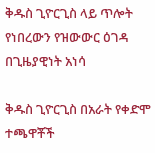ቅዱስ ጊዮርጊስ ላይ ጥሎት የነበረውን የዝውውር ዕገዳ በጊዜያዊነት አነሳ

ቅዱስ ጊዮርጊስ በአራት የቀድሞ ተጫዋቾች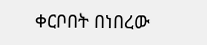ቀርቦበት በነበረው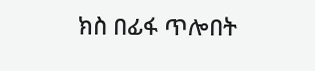ክስ በፊፋ ጥሎበት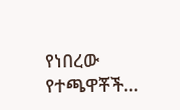የነበረው የተጫዋቾች...